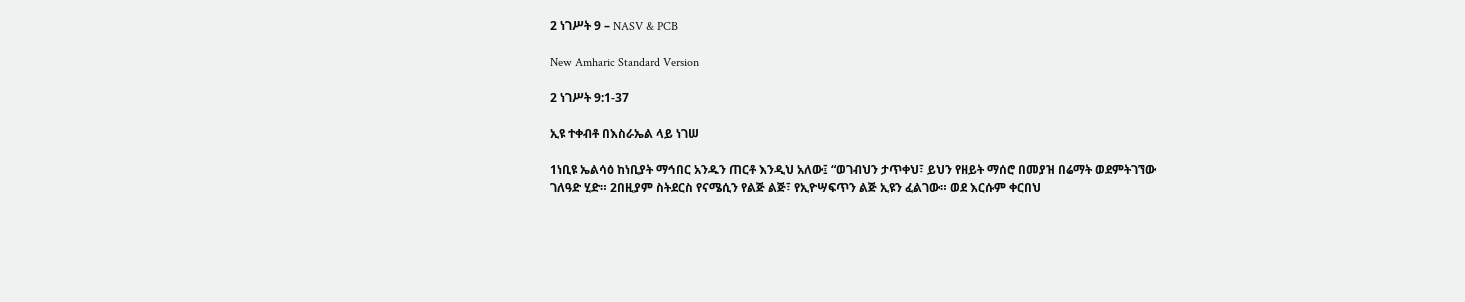2 ነገሥት 9 – NASV & PCB

New Amharic Standard Version

2 ነገሥት 9:1-37

ኢዩ ተቀብቶ በእስራኤል ላይ ነገሠ

1ነቢዩ ኤልሳዕ ከነቢያት ማኅበር አንዱን ጠርቶ እንዲህ አለው፤ “ወገብህን ታጥቀህ፣ ይህን የዘይት ማሰሮ በመያዝ በሬማት ወደምትገኘው ገለዓድ ሂድ። 2በዚያም ስትደርስ የናሜሲን የልጅ ልጅ፣ የኢዮሣፍጥን ልጅ ኢዩን ፈልገው። ወደ እርሱም ቀርበህ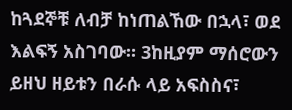ከጓደኞቹ ለብቻ ከነጠልኸው በኋላ፣ ወደ እልፍኝ አስገባው። 3ከዚያም ማሰሮውን ይዘህ ዘይቱን በራሱ ላይ አፍስስና፣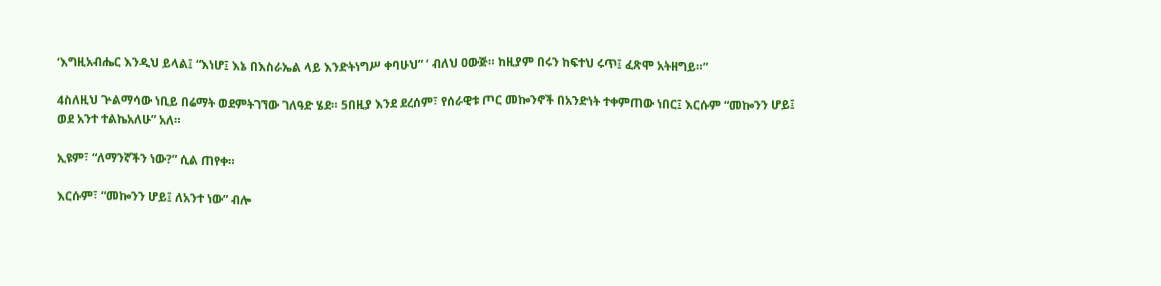‘እግዚአብሔር እንዲህ ይላል፤ “እነሆ፤ እኔ በእስራኤል ላይ እንድትነግሥ ቀባሁህ” ’ ብለህ ዐውጅ። ከዚያም በሩን ከፍተህ ሩጥ፤ ፈጽሞ አትዘግይ።”

4ስለዚህ ጕልማሳው ነቢይ በሬማት ወደምትገኘው ገለዓድ ሄደ። 5በዚያ እንደ ደረሰም፣ የሰራዊቱ ጦር መኰንኖች በአንድነት ተቀምጠው ነበር፤ እርሱም “መኰንን ሆይ፤ ወደ አንተ ተልኬአለሁ” አለ።

ኢዩም፣ “ለማንኛችን ነው?” ሲል ጠየቀ።

እርሱም፣ “መኰንን ሆይ፤ ለአንተ ነው” ብሎ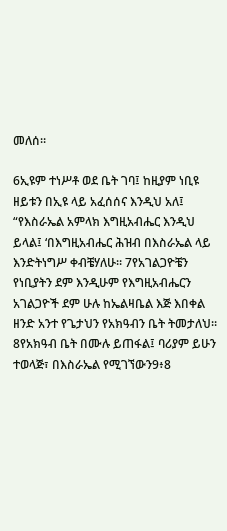መለሰ።

6ኢዩም ተነሥቶ ወደ ቤት ገባ፤ ከዚያም ነቢዩ ዘይቱን በኢዩ ላይ አፈሰሰና እንዲህ አለ፤ “የእስራኤል አምላክ እግዚአብሔር እንዲህ ይላል፤ ‘በእግዚአብሔር ሕዝብ በእስራኤል ላይ እንድትነግሥ ቀብቼሃለሁ። 7የአገልጋዮቼን የነቢያትን ደም እንዲሁም የእግዚአብሔርን አገልጋዮች ደም ሁሉ ከኤልዛቤል እጅ እበቀል ዘንድ አንተ የጌታህን የአክዓብን ቤት ትመታለህ። 8የአክዓብ ቤት በሙሉ ይጠፋል፤ ባሪያም ይሁን ተወላጅ፣ በእስራኤል የሚገኘውን9፥8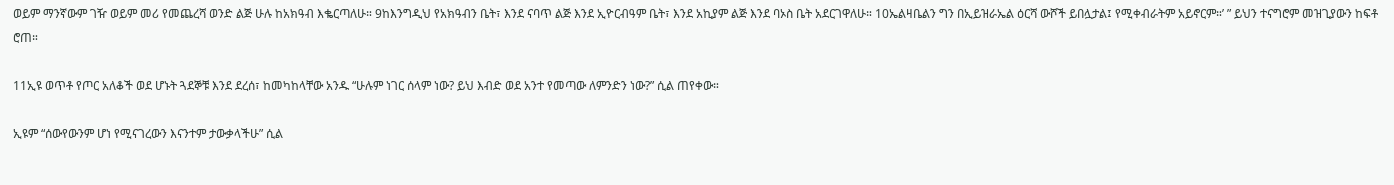ወይም ማንኛውም ገዥ ወይም መሪ የመጨረሻ ወንድ ልጅ ሁሉ ከአክዓብ እቈርጣለሁ። 9ከእንግዲህ የአክዓብን ቤት፣ እንደ ናባጥ ልጅ እንደ ኢዮርብዓም ቤት፣ እንደ አኪያም ልጅ እንደ ባኦስ ቤት አደርገዋለሁ። 10ኤልዛቤልን ግን በኢይዝራኤል ዕርሻ ውሾች ይበሏታል፤ የሚቀብራትም አይኖርም።’ ” ይህን ተናግሮም መዝጊያውን ከፍቶ ሮጠ።

11ኢዩ ወጥቶ የጦር አለቆች ወደ ሆኑት ጓደኞቹ እንደ ደረሰ፣ ከመካከላቸው አንዱ “ሁሉም ነገር ሰላም ነው? ይህ እብድ ወደ አንተ የመጣው ለምንድን ነው?” ሲል ጠየቀው።

ኢዩም “ሰውየውንም ሆነ የሚናገረውን እናንተም ታውቃላችሁ” ሲል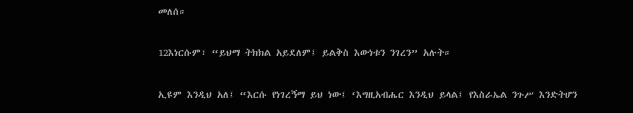መለሰ።

12እነርሱም፣ “ይህማ ትክክል አይደለም፤ ይልቅስ እውነቱን ንገረን” አሉት።

ኢዩም እንዲህ አለ፤ “እርሱ የነገረኝማ ይህ ነው፤ ‘እግዚአብሔር እንዲህ ይላል፤ የእስራኤል ንጉሥ እንድትሆን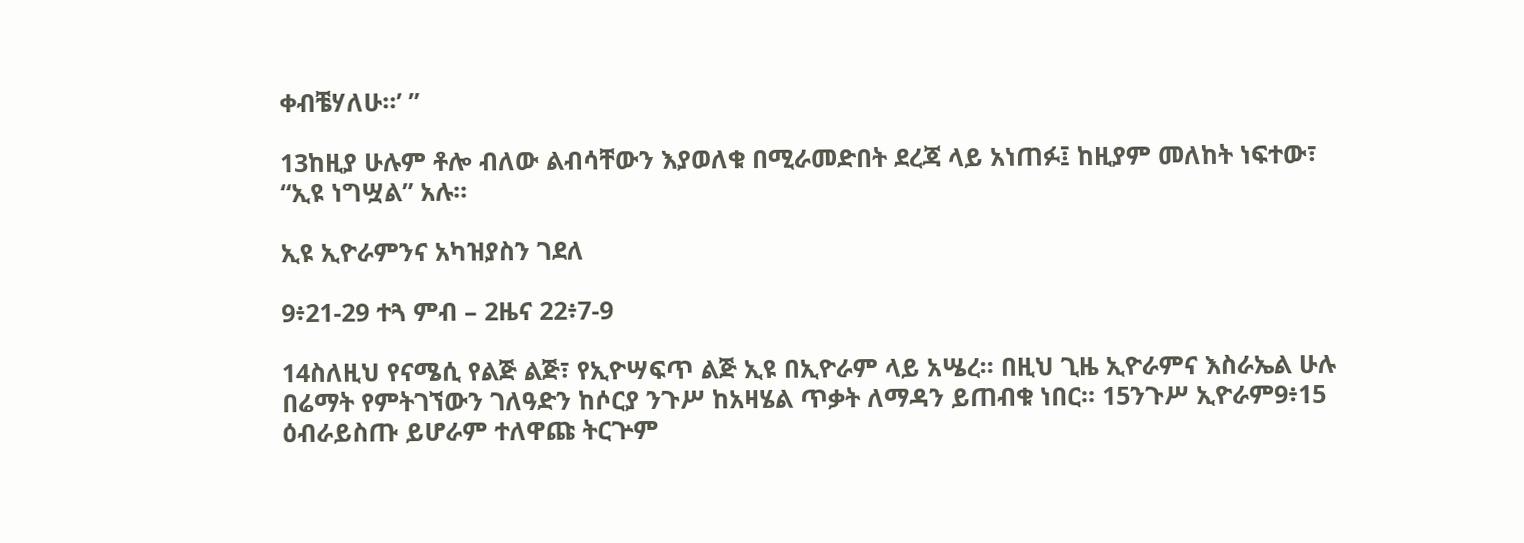ቀብቼሃለሁ።’ ”

13ከዚያ ሁሉም ቶሎ ብለው ልብሳቸውን እያወለቁ በሚራመድበት ደረጃ ላይ አነጠፉ፤ ከዚያም መለከት ነፍተው፣ “ኢዩ ነግሧል” አሉ።

ኢዩ ኢዮራምንና አካዝያስን ገደለ

9፥21-29 ተጓ ምብ – 2ዜና 22፥7-9

14ስለዚህ የናሜሲ የልጅ ልጅ፣ የኢዮሣፍጥ ልጅ ኢዩ በኢዮራም ላይ አሤረ። በዚህ ጊዜ ኢዮራምና እስራኤል ሁሉ በሬማት የምትገኘውን ገለዓድን ከሶርያ ንጉሥ ከአዛሄል ጥቃት ለማዳን ይጠብቁ ነበር። 15ንጉሥ ኢዮራም9፥15 ዕብራይስጡ ይሆራም ተለዋጩ ትርጕም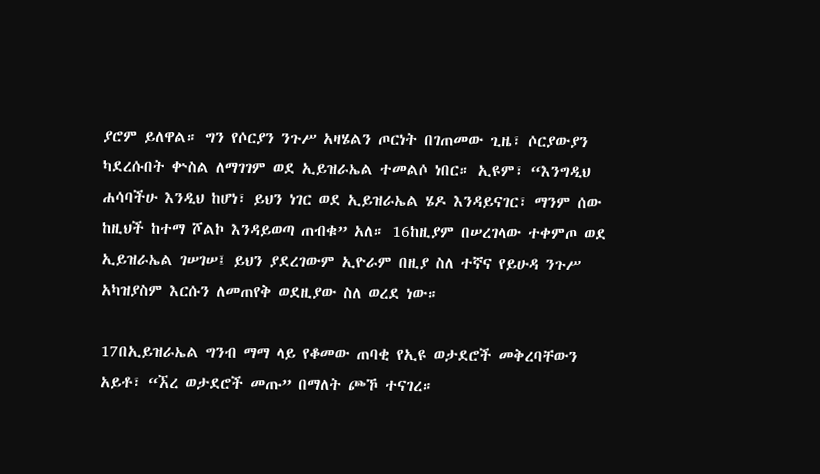ያሮም ይለዋል። ግን የሶርያን ንጉሥ አዛሄልን ጦርነት በገጠመው ጊዜ፣ ሶርያውያን ካደረሱበት ቍስል ለማገገም ወደ ኢይዝራኤል ተመልሶ ነበር። ኢዩም፣ “እንግዲህ ሐሳባችሁ እንዲህ ከሆነ፣ ይህን ነገር ወደ ኢይዝራኤል ሄዶ እንዳይናገር፣ ማንም ሰው ከዚህች ከተማ ሾልኮ እንዳይወጣ ጠብቁ” አለ። 16ከዚያም በሠረገላው ተቀምጦ ወደ ኢይዝራኤል ገሠገሠ፤ ይህን ያደረገውም ኢዮራም በዚያ ስለ ተኛና የይሁዳ ንጉሥ አካዝያስም እርሱን ለመጠየቅ ወደዚያው ስለ ወረደ ነው።

17በኢይዝራኤል ግንብ ማማ ላይ የቆመው ጠባቂ የኢዩ ወታደሮች መቅረባቸውን አይቶ፣ “ኧረ ወታደሮች መጡ” በማለት ጮኾ ተናገረ።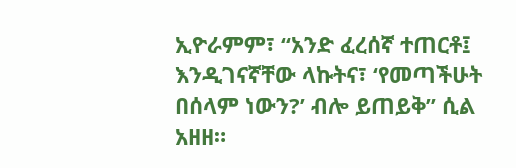ኢዮራምም፣ “አንድ ፈረሰኛ ተጠርቶ፤ እንዲገናኛቸው ላኩትና፣ ‘የመጣችሁት በሰላም ነውን?’ ብሎ ይጠይቅ” ሲል አዘዘ።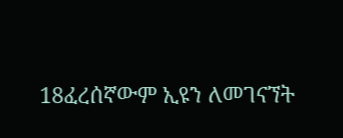18ፈረሰኛውም ኢዩን ለመገናኘት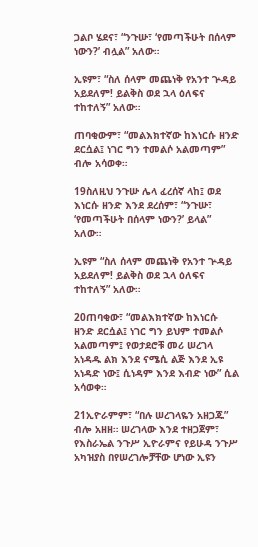ጋልቦ ሄደና፣ “ንጉሡ፣ ‘የመጣችሁት በሰላም ነውን?’ ብሏል” አለው።

ኢዩም፣ “ስለ ሰላም መጨነቅ የአንተ ጕዳይ አይደለም! ይልቅስ ወደ ኋላ ዕለፍና ተከተለኝ” አለው።

ጠባቂውም፣ “መልእክተኛው ከእነርሱ ዘንድ ደርሷል፤ ነገር ግን ተመልሶ አልመጣም” ብሎ አሳወቀ።

19ስለዚህ ንጉሡ ሌላ ፈረሰኛ ላከ፤ ወደ እነርሱ ዘንድ እንደ ደረሰም፣ “ንጉሡ፣ ‘የመጣችሁት በሰላም ነውን?’ ይላል” አለው።

ኢዩም “ስለ ሰላም መጨነቅ የአንተ ጕዳይ አይደለም! ይልቅስ ወደ ኋላ ዕለፍና ተከተለኝ” አለው።

20ጠባቂው፣ “መልእክተኛው ከእነርሱ ዘንድ ደርሷል፤ ነገር ግን ይህም ተመልሶ አልመጣም፤ የወታደሮቹ መሪ ሠረገላ አነዳዱ ልክ እንደ ናሜሲ ልጅ እንደ ኢዩ አነዳድ ነው፤ ሲነዳም እንደ እብድ ነው” ሲል አሳወቀ።

21ኢዮራምም፣ “በሉ ሠረገላዬን አዘጋጁ” ብሎ አዘዘ። ሠረገላው እንደ ተዘጋጀም፣ የእስራኤል ንጉሥ ኢዮራምና የይሁዳ ንጉሥ አካዝያስ በየሠረገሎቻቸው ሆነው ኢዩን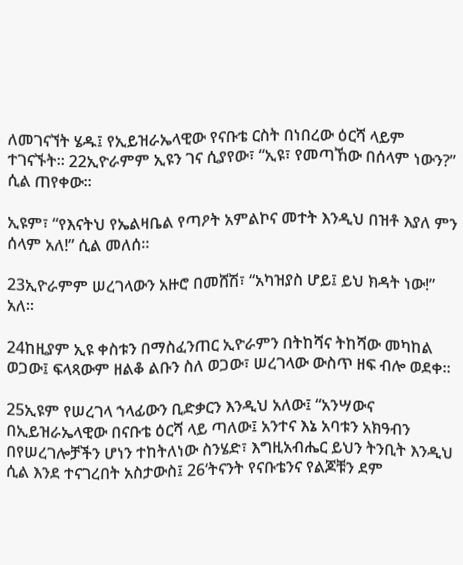ለመገናኘት ሄዱ፤ የኢይዝራኤላዊው የናቡቴ ርስት በነበረው ዕርሻ ላይም ተገናኙት። 22ኢዮራምም ኢዩን ገና ሲያየው፣ “ኢዩ፣ የመጣኸው በሰላም ነውን?” ሲል ጠየቀው።

ኢዩም፣ “የእናትህ የኤልዛቤል የጣዖት አምልኮና መተት እንዲህ በዝቶ እያለ ምን ሰላም አለ!” ሲል መለሰ።

23ኢዮራምም ሠረገላውን አዙሮ በመሸሽ፣ “አካዝያስ ሆይ፤ ይህ ክዳት ነው!” አለ።

24ከዚያም ኢዩ ቀስቱን በማስፈንጠር ኢዮራምን በትከሻና ትከሻው መካከል ወጋው፤ ፍላጻውም ዘልቆ ልቡን ስለ ወጋው፣ ሠረገላው ውስጥ ዘፍ ብሎ ወደቀ።

25ኢዩም የሠረገላ ኀላፊውን ቢድቃርን እንዲህ አለው፤ “አንሣውና በኢይዝራኤላዊው በናቡቴ ዕርሻ ላይ ጣለው፤ አንተና እኔ አባቱን አክዓብን በየሠረገሎቻችን ሆነን ተከትለነው ስንሄድ፣ እግዚአብሔር ይህን ትንቢት እንዲህ ሲል እንደ ተናገረበት አስታውስ፤ 26‘ትናንት የናቡቴንና የልጆቹን ደም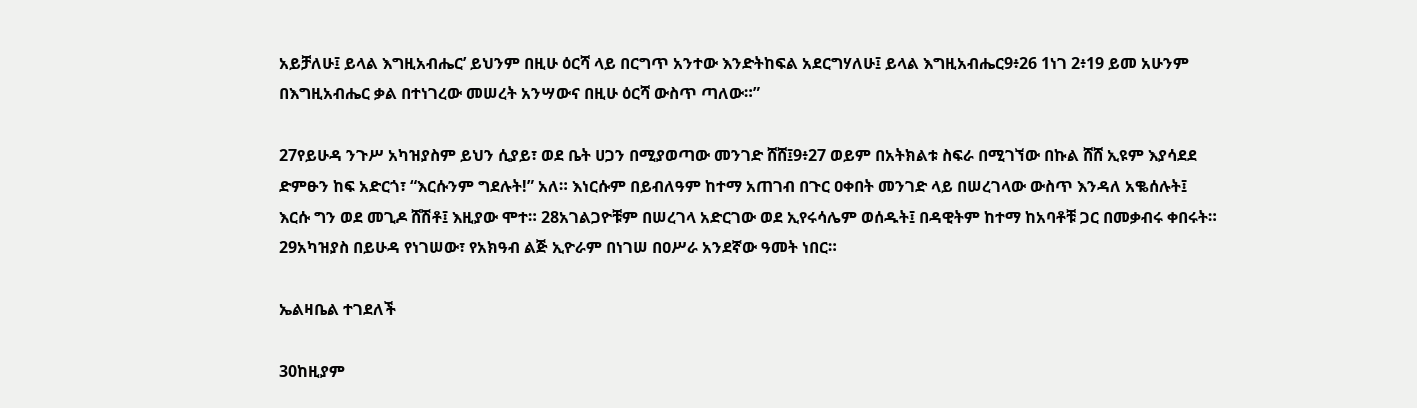አይቻለሁ፤ ይላል እግዚአብሔር’ ይህንም በዚሁ ዕርሻ ላይ በርግጥ አንተው እንድትከፍል አደርግሃለሁ፤ ይላል እግዚአብሔር9፥26 1ነገ 2፥19 ይመ አሁንም በእግዚአብሔር ቃል በተነገረው መሠረት አንሣውና በዚሁ ዕርሻ ውስጥ ጣለው።”

27የይሁዳ ንጉሥ አካዝያስም ይህን ሲያይ፣ ወደ ቤት ሀጋን በሚያወጣው መንገድ ሸሸ፤9፥27 ወይም በአትክልቱ ስፍራ በሚገኘው በኩል ሸሸ ኢዩም እያሳደደ ድምፁን ከፍ አድርጎ፣ “እርሱንም ግደሉት!” አለ። እነርሱም በይብለዓም ከተማ አጠገብ በጉር ዐቀበት መንገድ ላይ በሠረገላው ውስጥ እንዳለ አቈሰሉት፤ እርሱ ግን ወደ መጊዶ ሸሽቶ፤ እዚያው ሞተ። 28አገልጋዮቹም በሠረገላ አድርገው ወደ ኢየሩሳሌም ወሰዱት፤ በዳዊትም ከተማ ከአባቶቹ ጋር በመቃብሩ ቀበሩት። 29አካዝያስ በይሁዳ የነገሠው፣ የአክዓብ ልጅ ኢዮራም በነገሠ በዐሥራ አንደኛው ዓመት ነበር።

ኤልዛቤል ተገደለች

30ከዚያም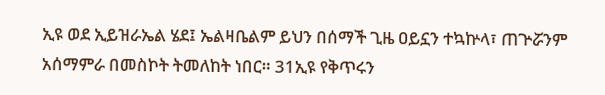ኢዩ ወደ ኢይዝራኤል ሄደ፤ ኤልዛቤልም ይህን በሰማች ጊዜ ዐይኗን ተኳኵላ፣ ጠጕሯንም አሰማምራ በመስኮት ትመለከት ነበር። 31ኢዩ የቅጥሩን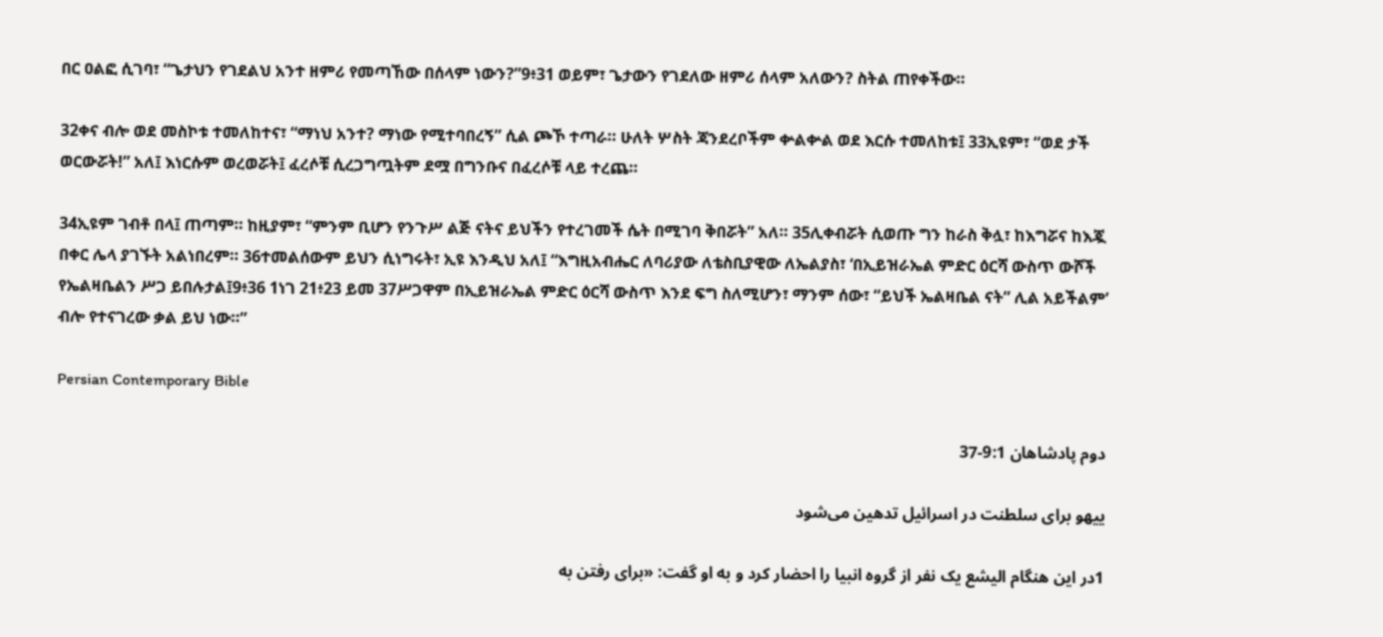በር ዐልፎ ሲገባ፣ “ጌታህን የገደልህ አንተ ዘምሪ የመጣኸው በሰላም ነውን?”9፥31 ወይም፣ ጌታውን የገደለው ዘምሪ ሰላም አለውን? ስትል ጠየቀችው።

32ቀና ብሎ ወደ መስኮቱ ተመለከተና፣ “ማነህ አንተ? ማነው የሚተባበረኝ” ሲል ጮኾ ተጣራ። ሁለት ሦስት ጃንደረቦችም ቍልቍል ወደ እርሱ ተመለከቱ፤ 33ኢዩም፣ “ወደ ታች ወርውሯት!” አለ፤ እነርሱም ወረወሯት፤ ፈረሶቹ ሲረጋግጧትም ደሟ በግንቡና በፈረሶቹ ላይ ተረጨ።

34ኢዩም ገብቶ በላ፤ ጠጣም። ከዚያም፣ “ምንም ቢሆን የንጉሥ ልጅ ናትና ይህችን የተረገመች ሴት በሚገባ ቅበሯት” አለ። 35ሊቀብሯት ሲወጡ ግን ከራስ ቅሏ፣ ከእግሯና ከእጇ በቀር ሌላ ያገኙት አልነበረም። 36ተመልሰውም ይህን ሲነግሩት፣ ኢዩ እንዲህ አለ፤ “እግዚአብሔር ለባሪያው ለቴስቢያዊው ለኤልያስ፣ ‘በኢይዝራኤል ምድር ዕርሻ ውስጥ ውሾች የኤልዛቤልን ሥጋ ይበሉታል፤9፥36 1ነገ 21፥23 ይመ 37ሥጋዋም በኢይዝራኤል ምድር ዕርሻ ውስጥ እንደ ፍግ ስለሚሆን፣ ማንም ሰው፣ “ይህች ኤልዛቤል ናት” ሊል አይችልም’ ብሎ የተናገረው ቃል ይህ ነው።”

Persian Contemporary Bible

دوم پادشاهان 9:1-37

ييهو برای سلطنت در اسرائيل تدهين می‌شود

1در اين هنگام اليشع يک نفر از گروه انبيا را احضار كرد و به او گفت: «برای رفتن به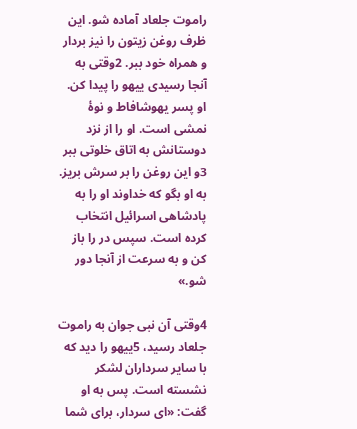راموت جلعاد آماده شو. اين ظرف روغن زيتون را نيز بردار و همراه خود ببر. 2وقتی به آنجا رسيدی ييهو را پيدا كن. او پسر يهوشافاط و نوهٔ نمشی است. او را از نزد دوستانش به اتاق خلوتی ببر 3و اين روغن را بر سرش بريز. به او بگو كه خداوند او را به پادشاهی اسرائيل انتخاب كرده است. سپس در را باز كن و به سرعت از آنجا دور شو.»

4وقتی آن نبی جوان به راموت جلعاد رسيد، 5ييهو را ديد كه با ساير سرداران لشكر نشسته است. پس به او گفت: «ای سردار، برای شما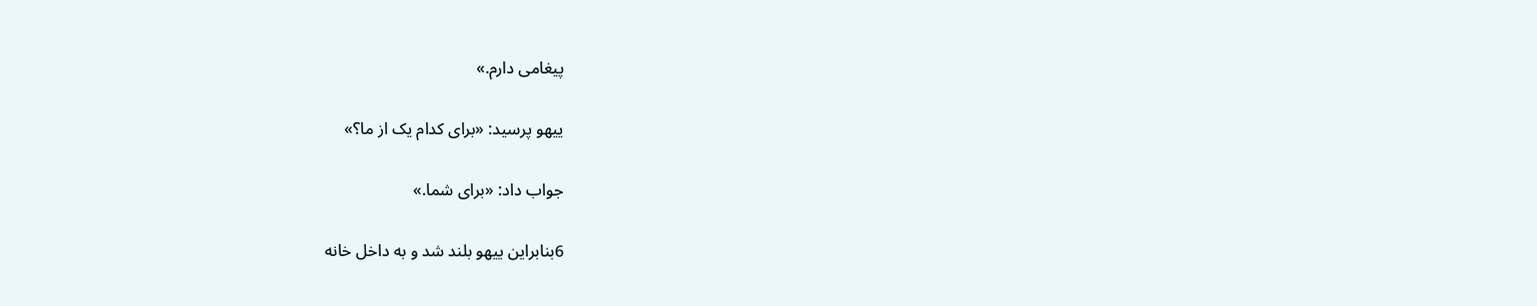پيغامی دارم.»

ييهو پرسيد: «برای كدام يک از ما؟»

جواب داد: «برای شما.»

6بنابراين ييهو بلند شد و به داخل خانه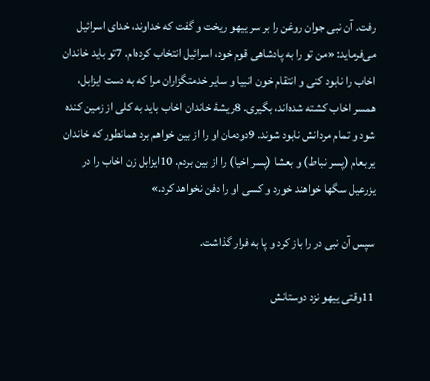رفت. آن نبی جوان روغن را بر سر ييهو ريخت و گفت كه خداوند، خدای اسرائيل می‌فرمايد: «من تو را به پادشاهی قوم خود، اسرائيل انتخاب كرده‌ام. 7تو بايد خاندان اخاب را نابود كنی و انتقام خون انبيا و ساير خدمتگزاران مرا كه به دست ايزابل، همسر اخاب كشته شده‌اند، بگيری. 8ريشهٔ خاندان اخاب بايد به کلی از زمين كنده شود و تمام مردانش نابود شوند. 9دودمان او را از بين خواهم برد همانطور كه خاندان يربعام (پسر نباط) و بعشا (پسر اخيا) را از بين بردم. 10ايزابل زن اخاب را در يزرعيل سگها خواهند خورد و كسی او را دفن نخواهد كرد.»

سپس آن نبی در را باز كرد و پا به فرار گذاشت.

11وقتی ييهو نزد دوستانش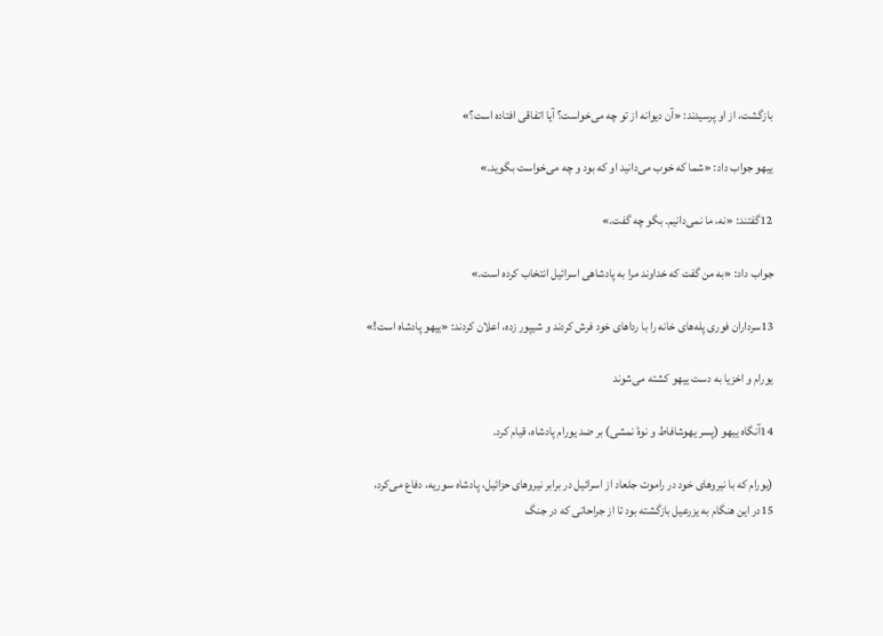بازگشت، از او پرسيدند: «آن ديوانه از تو چه می‌خواست؟ آيا اتفاقی افتاده است؟»

ييهو جواب داد: «شما كه خوب می‌دانيد او كه بود و چه می‌خواست بگويد.»

12گفتند: «نه، ما نمی‌دانيم. بگو چه گفت.»

جواب داد: «به من گفت كه خداوند مرا به پادشاهی اسرائيل انتخاب كرده است.»

13سرداران فوری پله‌های خانه را با رداهای خود فرش كردند و شيپور زده، اعلان كردند: «ييهو پادشاه است!»

يورام و اخزيا به دست ييهو كشته می‌شوند

14آنگاه ييهو (پسر يهوشافاط و نوهٔ نمشی) بر ضد يورام پادشاه، قيام كرد.

(يورام كه با نيروهای خود در راموت جلعاد از اسرائيل در برابر نيروهای حزائيل، پادشاه سوريه، دفاع می‌كرد، 15در اين هنگام به يزرعيل بازگشته بود تا از جراحاتی كه در جنگ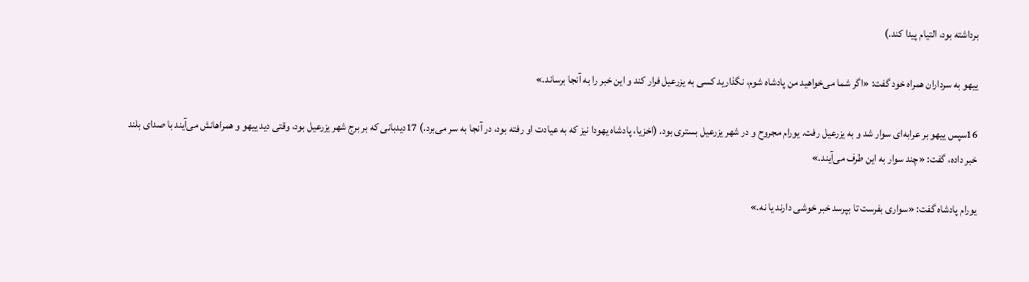برداشته بود، التيام پيدا كند.)

ييهو به سرداران همراه خود گفت: «اگر شما می‌خواهيد من پادشاه شوم، نگذاريد كسی به يزرعيل فرار كند و اين خبر را به آنجا برساند.»

16سپس ييهو بر عرابه‌ای سوار شد و به يزرعيل رفت. يورام مجروح و در شهر يزرعيل بستری بود. (اخزيا، پادشاه يهودا نيز كه به عيادت او رفته بود، در آنجا به سر می‌برد.) 17دیدبانی كه بر برج شهر يزرعيل بود، وقتی ديد ييهو و همراهانش می‌آيند با صدای بلند خبر داده، گفت: «چند سوار به اين طرف می‌آيند.»

يورام پادشاه گفت: «سواری بفرست تا بپرسد خبر خوشی دارند يا نه.»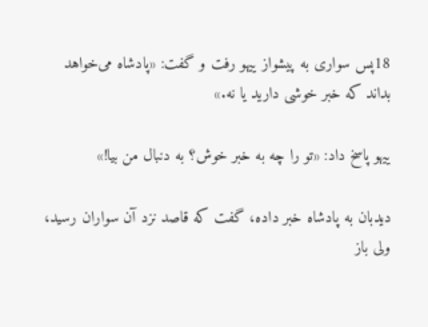18پس سواری به پيشواز ييهو رفت و گفت: «پادشاه می‌خواهد بداند كه خبر خوشی داريد يا نه.»

ييهو پاسخ داد: «تو را چه به خبر خوش؟ به دنبال من بيا!»

دیدبان به پادشاه خبر داده، گفت كه قاصد نزد آن سواران رسيد، ولی باز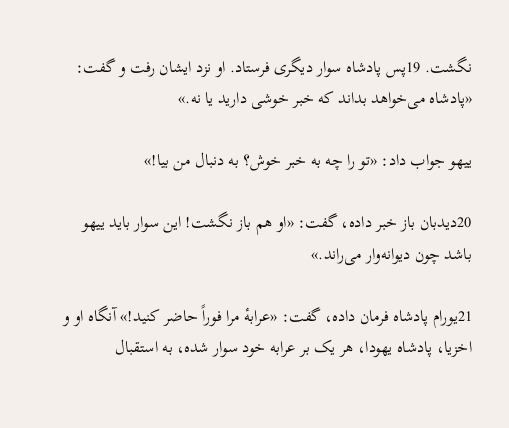نگشت. 19پس پادشاه سوار ديگری فرستاد. او نزد ايشان رفت و گفت: «پادشاه می‌خواهد بداند كه خبر خوشی داريد يا نه.»

ييهو جواب داد: «تو را چه به خبر خوش؟ به دنبال من بيا!»

20دیدبان باز خبر داده، گفت: «او هم باز نگشت! اين سوار بايد ييهو باشد چون ديوانه‌وار می‌راند.»

21يورام پادشاه فرمان داده، گفت: «عرابهٔ مرا فوراً حاضر كنيد!» آنگاه او و اخزيا، پادشاه يهودا، هر يک بر عرابه خود سوار شده، به استقبال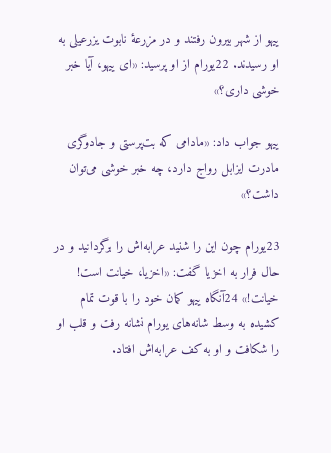ييهو از شهر بيرون رفتند و در مزرعهٔ نابوت يزرعيلی به او رسيدند. 22يورام از او پرسيد: «ای ييهو، آيا خبر خوشی داری؟»

ييهو جواب داد: «مادامی كه بت‌پرستی و جادوگری مادرت ايزابل رواج دارد، چه خبر خوشی می‌توان داشت؟»

23يورام چون اين را شنيد عرابه‌اش را برگردانيد و در حال فرار به اخزيا گفت: «اخزيا، خيانت است! خيانت!» 24آنگاه ييهو كمان خود را با قوت تمام كشيده به وسط شانه‌های يورام نشانه رفت و قلب او را شكافت و او به كف عرابه‌اش افتاد.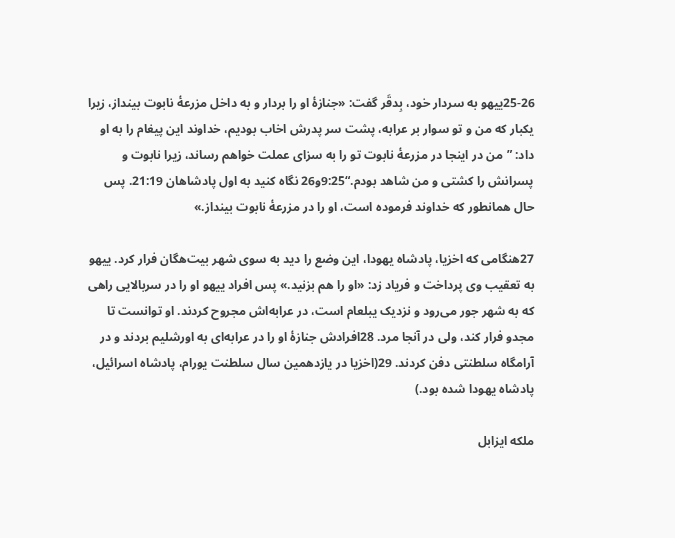25-26ييهو به سردار خود، بِدقَر گفت: «جنازهٔ او را بردار و به داخل مزرعهٔ نابوت بينداز، زيرا يكبار كه من و تو سوار بر عرابه، پشت سر پدرش اخاب بوديم، خداوند اين پيغام را به او داد: ”من در اينجا در مزرعهٔ نابوت تو را به سزای عملت خواهم رساند، زيرا نابوت و پسرانش را كشتی و من شاهد بودم.“9:25و26 نگاه کنيد به اول پادشاهان 21:19. پس حال همانطور كه خداوند فرموده است، او را در مزرعهٔ نابوت بينداز.»

27هنگامی كه اخزيا، پادشاه يهودا، اين وضع را ديد به سوی شهر بيت‌هگان فرار كرد. ييهو به تعقيب وی پرداخت و فرياد زد: «او را هم بزنيد.» پس افراد ييهو او را در سربالايی راهی كه به شهر جور می‌رود و نزديک يبلعام است، در عرابه‌اش مجروح كردند. او توانست تا مجدو فرار كند، ولی در آنجا مرد. 28افرادش جنازهٔ او را در عرابه‌ای به اورشليم بردند و در آرامگاه سلطنتی دفن كردند. 29(اخزيا در يازدهمين سال سلطنت يورام، پادشاه اسرائيل، پادشاه يهودا شده بود.)

ملكه ايزابل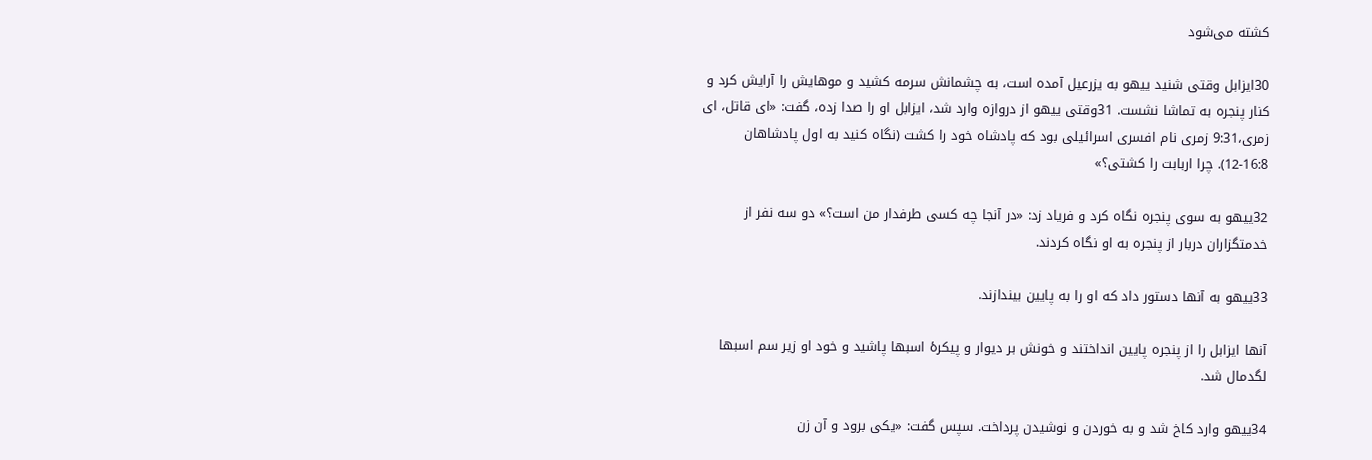كشته می‌شود

30ايزابل وقتی شنيد ييهو به يزرعيل آمده است، به چشمانش سرمه كشيد و موهايش را آرايش كرد و كنار پنجره به تماشا نشست. 31وقتی ييهو از دروازه وارد شد، ايزابل او را صدا زده، گفت: «ای قاتل، ای زمری،9:31 زمری نام افسری اسرائيلی بود که پادشاه خود را کشت (نگاه کنيد به اول پادشاهان 16:8-12). چرا اربابت را كشتی؟»

32ييهو به سوی پنجره نگاه كرد و فرياد زد: «در آنجا چه كسی طرفدار من است؟» دو سه نفر از خدمتگزاران دربار از پنجره به او نگاه كردند.

33ييهو به آنها دستور داد كه او را به پايين بيندازند.

آنها ايزابل را از پنجره پايين انداختند و خونش بر ديوار و پيكرهٔ اسبها پاشيد و خود او زير سم اسبها لگدمال شد.

34ييهو وارد كاخ شد و به خوردن و نوشيدن پرداخت. سپس گفت: «يكی برود و آن زن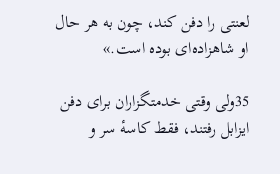لعنتی را دفن كند، چون به هر حال او شاهزاده‌ای بوده است.»

35ولی وقتی خدمتگزاران برای دفن ايزابل رفتند، فقط كاسهٔ سر و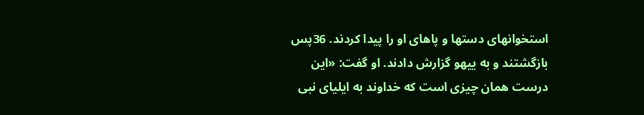استخوانهای دستها و پاهای او را پيدا كردند. 36پس بازگشتند و به ييهو گزارش دادند. او گفت: «اين درست همان چيزی است كه خداوند به ايليای نبی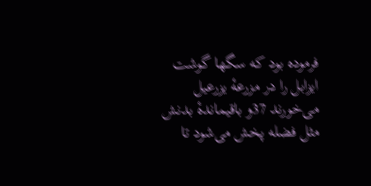فرموده بود كه سگها گوشت ايزابل را در مزرعهٔ يزرعيل می‌خورند 37و باقيماندهٔ بدنش مثل فضله پخش می‌شود تا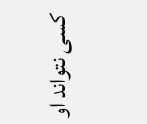كسی نتواند او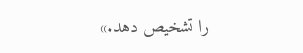را تشخيص دهد.»